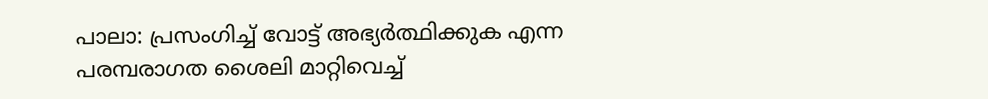പാലാ: പ്രസംഗിച്ച് വോട്ട് അഭ്യർത്ഥിക്കുക എന്ന പരമ്പരാഗത ശൈലി മാറ്റിവെച്ച്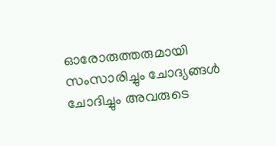ഓരോരുത്തരുമായി സംസാരിച്ചും ചോദ്യങ്ങൾ ചോദിച്ചും അവരുടെ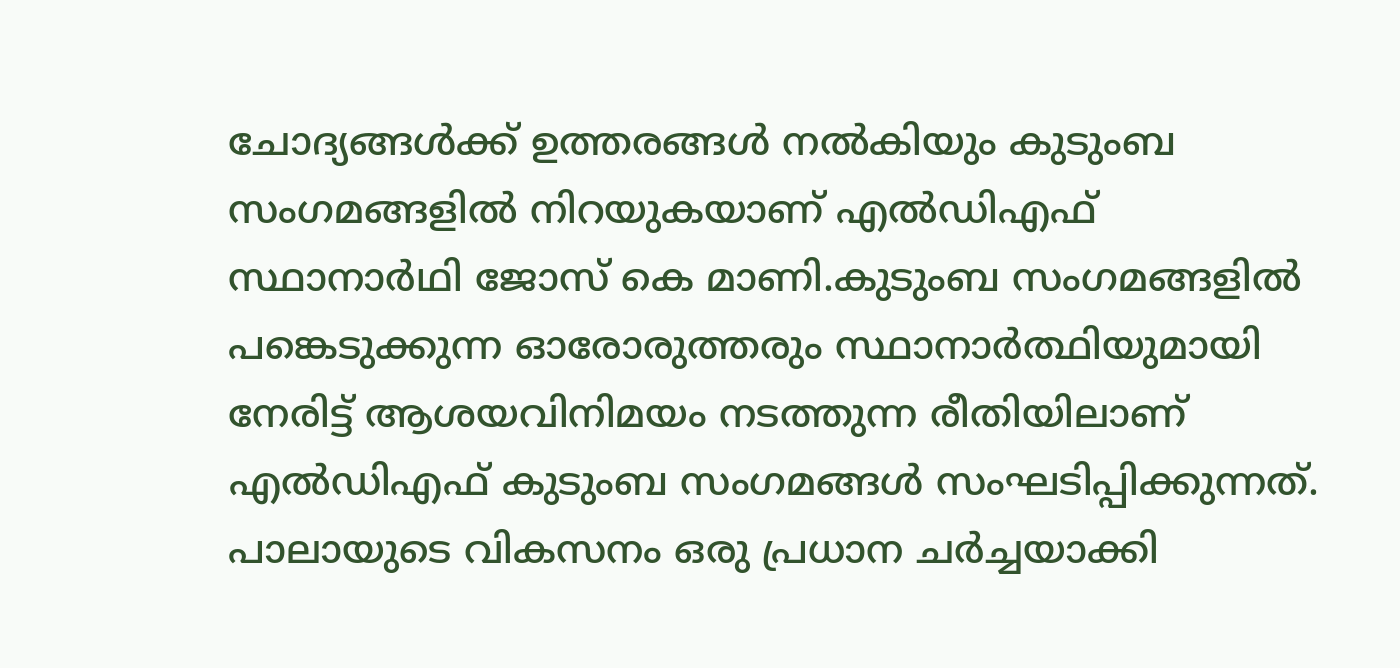ചോദ്യങ്ങൾക്ക് ഉത്തരങ്ങൾ നൽകിയും കുടുംബ സംഗമങ്ങളിൽ നിറയുകയാണ് എൽഡിഎഫ് സ്ഥാനാർഥി ജോസ് കെ മാണി.കുടുംബ സംഗമങ്ങളിൽ പങ്കെടുക്കുന്ന ഓരോരുത്തരും സ്ഥാനാർത്ഥിയുമായി നേരിട്ട് ആശയവിനിമയം നടത്തുന്ന രീതിയിലാണ് എൽഡിഎഫ് കുടുംബ സംഗമങ്ങൾ സംഘടിപ്പിക്കുന്നത്.
പാലായുടെ വികസനം ഒരു പ്രധാന ചർച്ചയാക്കി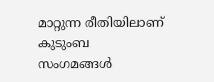മാറ്റുന്ന രീതിയിലാണ് കുടുംബ സംഗമങ്ങൾ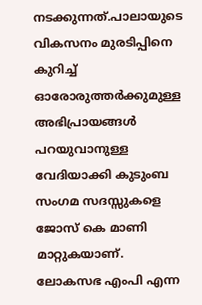നടക്കുന്നത്.പാലായുടെ വികസനം മുരടിപ്പിനെ കുറിച്ച് ഓരോരുത്തർക്കുമുള്ള അഭിപ്രായങ്ങൾ പറയുവാനുള്ള വേദിയാക്കി കുടുംബ സംഗമ സദസ്സുകളെ ജോസ് കെ മാണി മാറ്റുകയാണ്.
ലോകസഭ എംപി എന്ന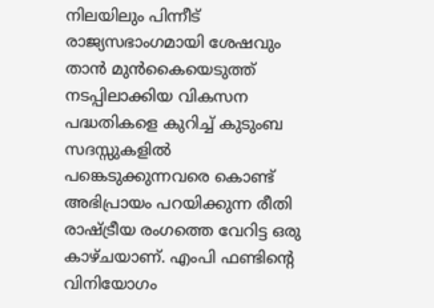നിലയിലും പിന്നീട് രാജ്യസഭാംഗമായി ശേഷവും താൻ മുൻകൈയെടുത്ത് നടപ്പിലാക്കിയ വികസന പദ്ധതികളെ കുറിച്ച് കുടുംബ സദസ്സുകളിൽ പങ്കെടുക്കുന്നവരെ കൊണ്ട് അഭിപ്രായം പറയിക്കുന്ന രീതി രാഷ്ട്രീയ രംഗത്തെ വേറിട്ട ഒരു കാഴ്ചയാണ്. എംപി ഫണ്ടിന്റെ വിനിയോഗം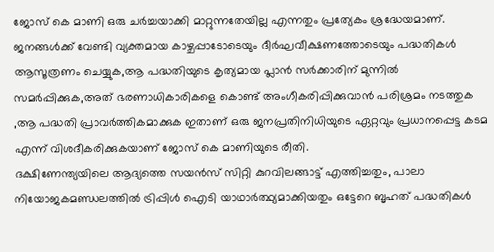ജോസ് കെ മാണി ഒരു ചർച്ചയാക്കി മാറ്റുന്നതേയില്ല എന്നതും പ്രത്യേകം ശ്രദ്ധേയമാണ്.
ജനങ്ങൾക്ക് വേണ്ടി വ്യക്തമായ കാഴ്ചപ്പാടോടെയും ദീർഘവീക്ഷണത്തോടെയും പദ്ധതികൾ ആസൂത്രണം ചെയ്യുക,ആ പദ്ധതിയുടെ കൃത്യമായ പ്ലാൻ സർക്കാരിന് മുന്നിൽ സമർപ്പിക്കുക,അത് ഭരണാധികാരികളെ കൊണ്ട് അംഗീകരിപ്പിക്കുവാൻ പരിശ്രമം നടത്തുക ,ആ പദ്ധതി പ്രാവർത്തികമാക്കുക ഇതാണ് ഒരു ജനപ്രതിനിധിയുടെ ഏറ്റവും പ്രധാനപ്പെട്ട കടമ എന്ന് വിശദീകരിക്കുകയാണ് ജോസ് കെ മാണിയുടെ രീതി.
ദക്ഷിണേന്ത്യയിലെ ആദ്യത്തെ സയൻസ് സിറ്റി കുറവിലങ്ങാട്ട് എത്തിച്ചതും, പാലാ നിയോജകമണ്ഡലത്തിൽ ട്രിപ്പിൾ ഐടി യാഥാർത്ഥ്യമാക്കിയതും ഒട്ടേറെ ബൃഹത് പദ്ധതികൾ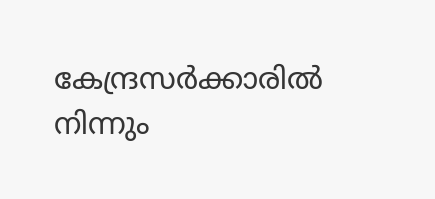കേന്ദ്രസർക്കാരിൽ നിന്നും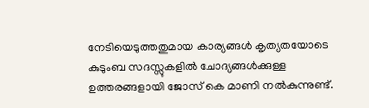നേടിയെടുത്തതുമായ കാര്യങ്ങൾ കൃത്യതയോടെ കുടുംബ സദസ്സുകളിൽ ചോദ്യങ്ങൾക്കുള്ള ഉത്തരങ്ങളായി ജോസ് കെ മാണി നൽകുന്നുണ്ട്.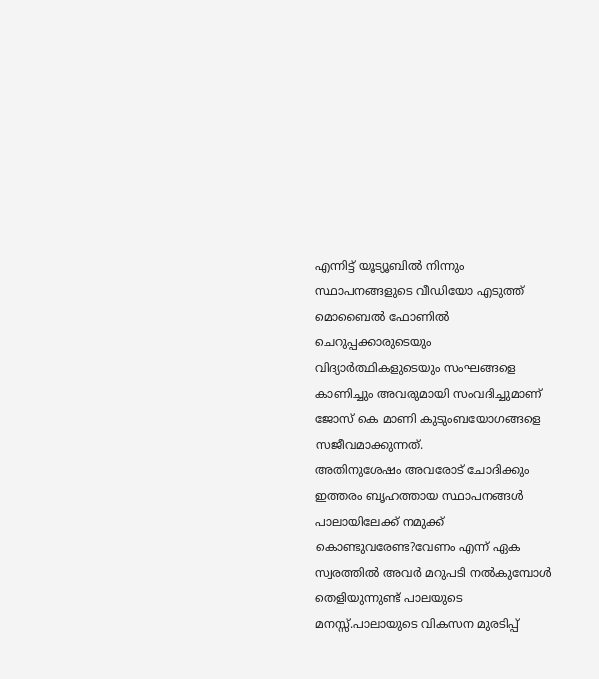എന്നിട്ട് യൂട്യൂബിൽ നിന്നും സ്ഥാപനങ്ങളുടെ വീഡിയോ എടുത്ത് മൊബൈൽ ഫോണിൽ ചെറുപ്പക്കാരുടെയും വിദ്യാർത്ഥികളുടെയും സംഘങ്ങളെ കാണിച്ചും അവരുമായി സംവദിച്ചുമാണ് ജോസ് കെ മാണി കുടുംബയോഗങ്ങളെ സജീവമാക്കുന്നത്.
അതിനുശേഷം അവരോട് ചോദിക്കും ഇത്തരം ബൃഹത്തായ സ്ഥാപനങ്ങൾ പാലായിലേക്ക് നമുക്ക് കൊണ്ടുവരേണ്ട?വേണം എന്ന് ഏക സ്വരത്തിൽ അവർ മറുപടി നൽകുമ്പോൾ തെളിയുന്നുണ്ട് പാലയുടെ മനസ്സ്.പാലായുടെ വികസന മുരടിപ്പ്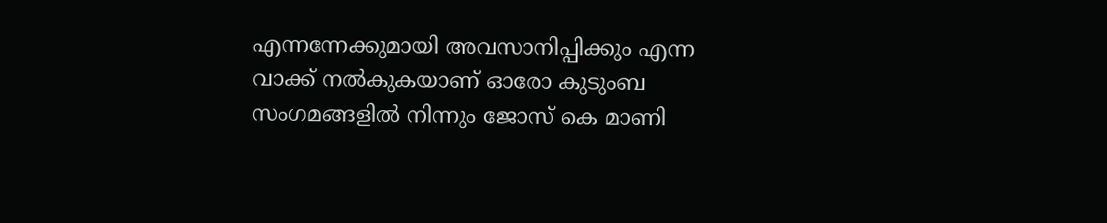എന്നന്നേക്കുമായി അവസാനിപ്പിക്കും എന്ന വാക്ക് നൽകുകയാണ് ഓരോ കുടുംബ സംഗമങ്ങളിൽ നിന്നും ജോസ് കെ മാണി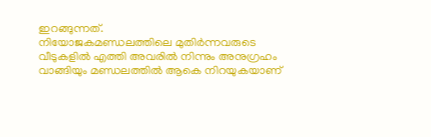ഇറങ്ങുന്നത്.
നിയോജകമണ്ഡലത്തിലെ മുതിർന്നവരുടെ വീടുകളിൽ എത്തി അവരിൽ നിന്നും അനുഗ്രഹം വാങ്ങിയും മണ്ഡലത്തിൽ ആകെ നിറയുകയാണ്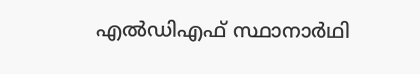എൽഡിഎഫ് സ്ഥാനാർഥി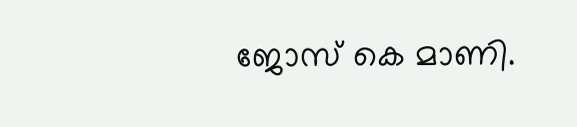ജോസ് കെ മാണി.